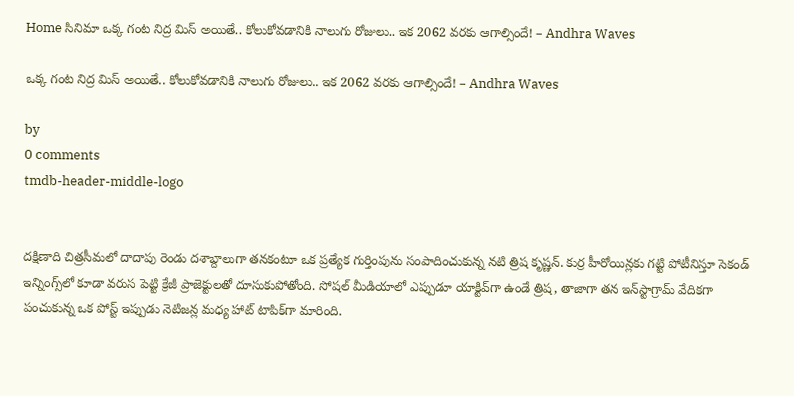Home సినిమా ఒక్క గంట నిద్ర మిస్ అయితే.. కోలుకోవడానికి నాలుగు రోజులు.. ఇక 2062 వ‌ర‌కు ఆగాల్సిందే! – Andhra Waves

ఒక్క గంట నిద్ర మిస్ అయితే.. కోలుకోవడానికి నాలుగు రోజులు.. ఇక 2062 వ‌ర‌కు ఆగాల్సిందే! – Andhra Waves

by
0 comments
tmdb-header-middle-logo


దక్షిణాది చిత్రసీమలో దాదాపు రెండు దశాబ్దాలుగా తనకంటూ ఒక ప్రత్యేక గుర్తింపును సంపాదించుకున్న నటి త్రిష కృష్ణన్. కుర్ర హీరోయిన్లకు గట్టి పోటీనిస్తూ సెకండ్ ఇన్నింగ్స్‌లో కూడా వరుస పెట్టి క్రేజీ ప్రాజెక్టులతో దూసుకుపోతోంది. సోషల్ మీడియాలో ఎప్పుడూ యాక్టివ్‌గా ఉండే త్రిష, తాజాగా తన ఇన్‌స్టాగ్రామ్ వేదికగా పంచుకున్న ఒక పోస్ట్ ఇప్పుడు నెటిజన్ల మధ్య హాట్ టాపిక్‌గా మారింది.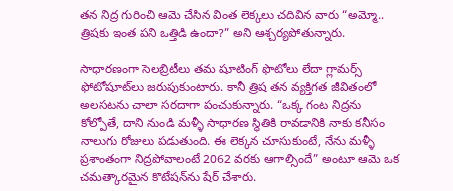తన నిద్ర గురించి ఆమె చేసిన వింత లెక్కలు చదివిన వారు “అమ్మో.. త్రిషకు ఇంత పని ఒత్తిడి ఉందా?” అని ఆశ్చర్యపోతున్నారు.

సాధారణంగా సెలబ్రిటీలు తమ షూటింగ్ ఫొటోలు లేదా గ్లామర్స్ ఫోటోషూట్‌లు జరుపుకుంటారు. కానీ త్రిష తన వ్యక్తిగత జీవితంలో అలసటను చాలా సరదాగా పంచుకున్నారు. “ఒక్క గంట నిద్రను కోల్పోతే, దాని నుండి మళ్ళీ సాధారణ స్థితికి రావడానికి నాకు కనీసం నాలుగు రోజులు పడుతుంది. ఈ లెక్కన చూసుకుంటే, నేను మళ్ళీ ప్రశాంతంగా నిద్రపోవాలంటే 2062 వరకు ఆగాల్సిందే” అంటూ ఆమె ఒక చమత్కారమైన కొటేషన్‌ను షేర్ చేశారు.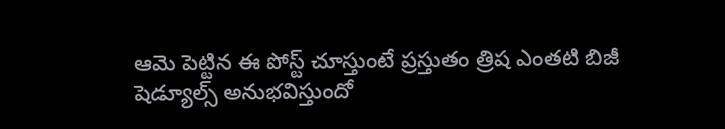ఆమె పెట్టిన ఈ పోస్ట్ చూస్తుంటే ప్రస్తుతం త్రిష ఎంతటి బిజీ షెడ్యూల్స్ అనుభవిస్తుందో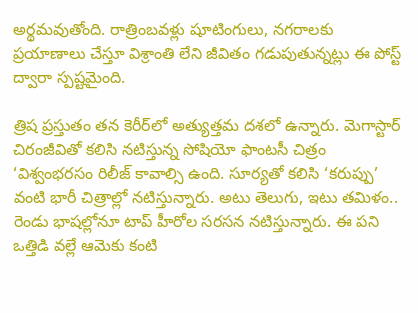అర్థమవుతోంది. రాత్రింబవళ్లు షూటింగులు, నగరాలకు ప్రయాణాలు చేస్తూ విశ్రాంతి లేని జీవితం గడుపుతున్నట్లు ఈ పోస్ట్ ద్వారా స్పష్టమైంది.

త్రిష ప్రస్తుతం తన కెరీర్‌లో అత్యుత్తమ దశలో ఉన్నారు. మెగాస్టార్ చిరంజీవితో కలిసి నటిస్తున్న సోషియో ఫాంటసీ చిత్రం ‘విశ్వంభరసం రిలీజ్ కావాల్సి ఉంది. సూర్యతో కలిసి ‘కరుప్పు’ వంటి భారీ చిత్రాల్లో నటిస్తున్నారు. అటు తెలుగు, ఇటు తమిళం.. రెండు భాషల్లోనూ టాప్ హీరోల సరసన నటిస్తున్నారు. ఈ పని ఒత్తిడి వల్లే ఆమెకు కంటి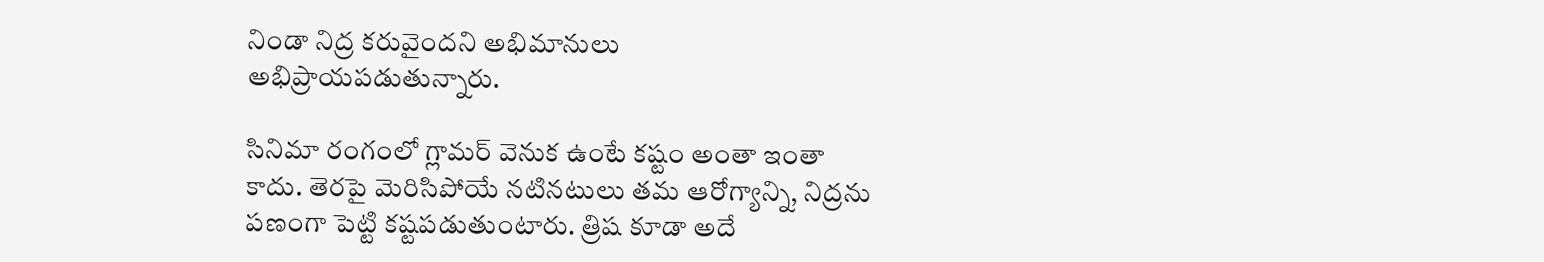నిండా నిద్ర కరువైందని అభిమానులు అభిప్రాయపడుతున్నారు.

సినిమా రంగంలో గ్లామర్ వెనుక ఉంటే కష్టం అంతా ఇంతా కాదు. తెరపై మెరిసిపోయే నటినటులు తమ ఆరోగ్యాన్ని, నిద్రను పణంగా పెట్టి కష్టపడుతుంటారు. త్రిష కూడా అదే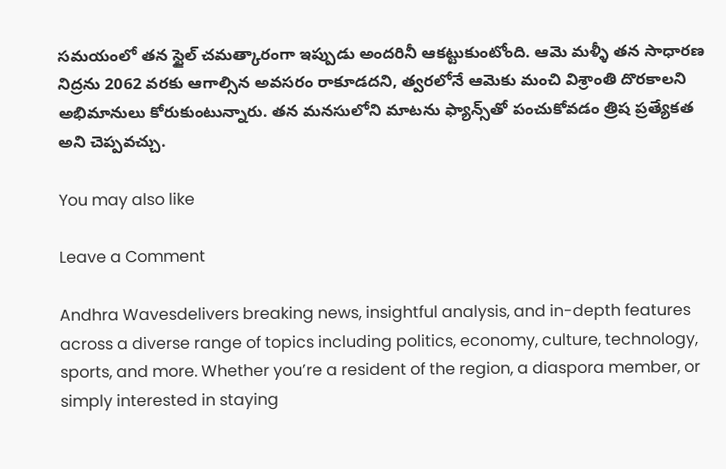సమయంలో తన స్టైల్ చమత్కారంగా ఇప్పుడు అందరినీ ఆకట్టుకుంటోంది. ఆమె మళ్ళీ తన సాధారణ నిద్రను 2062 వరకు ఆగాల్సిన అవసరం రాకూడదని, త్వరలోనే ఆమెకు మంచి విశ్రాంతి దొరకాలని అభిమానులు కోరుకుంటున్నారు. తన మనసులోని మాటను ఫ్యాన్స్‌తో పంచుకోవడం త్రిష ప్రత్యేకత అని చెప్పవచ్చు.

You may also like

Leave a Comment

Andhra Wavesdelivers breaking news, insightful analysis, and in-depth features across a diverse range of topics including politics, economy, culture, technology, sports, and more. Whether you’re a resident of the region, a diaspora member, or simply interested in staying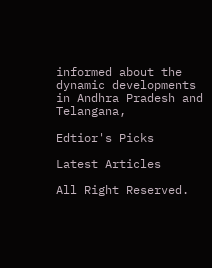informed about the dynamic developments in Andhra Pradesh and Telangana,

Edtior's Picks

Latest Articles

All Right Reserved.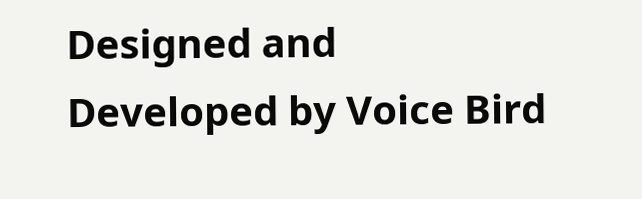Designed and Developed by Voice Bird